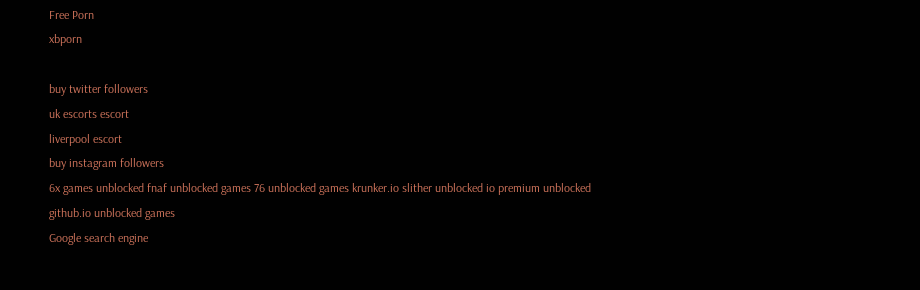Free Porn
xbporn

buy twitter followers
uk escorts escort
liverpool escort
buy instagram followers
6x games unblocked fnaf unblocked games 76 unblocked games krunker.io slither unblocked io premium unblocked github.io unblocked games
Google search engine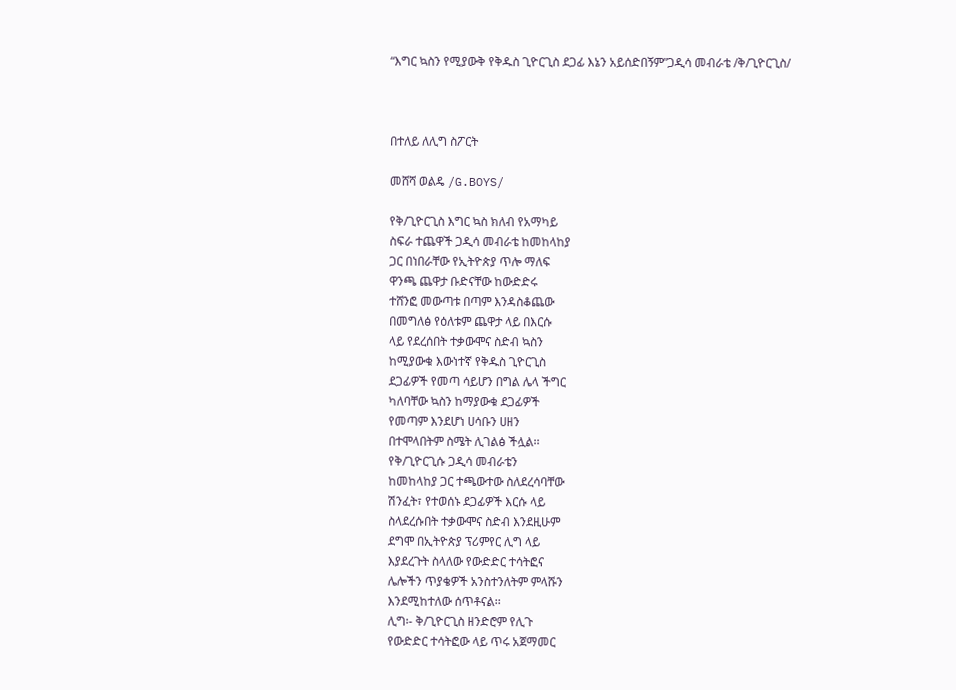“እግር ኳስን የሚያውቅ የቅዱስ ጊዮርጊስ ደጋፊ እኔን አይሰድበኝም”ጋዲሳ መብራቴ /ቅ/ጊዮርጊስ/



በተለይ ለሊግ ስፖርት

መሸሻ ወልዴ /G.BOYS/

የቅ/ጊዮርጊስ እግር ኳስ ክለብ የአማካይ
ስፍራ ተጨዋች ጋዲሳ መብራቴ ከመከላከያ
ጋር በነበራቸው የኢትዮጵያ ጥሎ ማለፍ
ዋንጫ ጨዋታ ቡድናቸው ከውድድሩ
ተሸንፎ መውጣቱ በጣም እንዳስቆጨው
በመግለፅ የዕለቱም ጨዋታ ላይ በእርሱ
ላይ የደረሰበት ተቃውሞና ስድብ ኳስን
ከሚያውቁ እውነተኛ የቅዱስ ጊዮርጊስ
ደጋፊዎች የመጣ ሳይሆን በግል ሌላ ችግር
ካለባቸው ኳስን ከማያውቁ ደጋፊዎች
የመጣም እንደሆነ ሀሳቡን ሀዘን
በተሞላበትም ስሜት ሊገልፅ ችሏል፡፡
የቅ/ጊዮርጊሱ ጋዲሳ መብራቴን
ከመከላከያ ጋር ተጫውተው ስለደረሳባቸው
ሽንፈት፣ የተወሰኑ ደጋፊዎች እርሱ ላይ
ስላደረሱበት ተቃውሞና ስድብ እንደዚሁም
ደግሞ በኢትዮጵያ ፕሪምየር ሊግ ላይ
እያደረጉት ስላለው የውድድር ተሳትፎና
ሌሎችን ጥያቄዎች አንስተንለትም ምላሹን
እንደሚከተለው ሰጥቶናል፡፡
ሊግ፡- ቅ/ጊዮርጊስ ዘንድሮም የሊጉ
የውድድር ተሳትፎው ላይ ጥሩ አጀማመር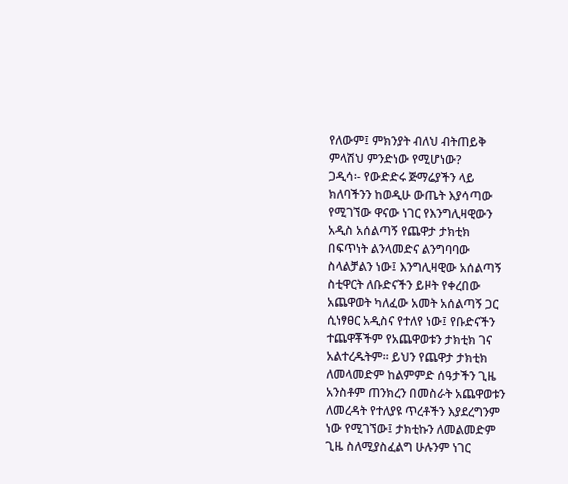የለውም፤ ምክንያት ብለህ ብትጠይቅ
ምላሽህ ምንድነው የሚሆነው?
ጋዲሳ፡- የውድድሩ ጅማሬያችን ላይ
ክለባችንን ከወዲሁ ውጤት እያሳጣው
የሚገኘው ዋናው ነገር የእንግሊዛዊውን
አዲስ አሰልጣኝ የጨዋታ ታክቲክ
በፍጥነት ልንላመድና ልንግባባው
ስላልቻልን ነው፤ እንግሊዛዊው አሰልጣኝ
ስቲዋርት ለቡድናችን ይዞት የቀረበው
አጨዋወት ካለፈው አመት አሰልጣኝ ጋር
ሲነፃፀር አዲስና የተለየ ነው፤ የቡድናችን
ተጨዋቾችም የአጨዋወቱን ታክቲክ ገና
አልተረዱትም፡፡ ይህን የጨዋታ ታክቲክ
ለመላመድም ከልምምድ ሰዓታችን ጊዜ
አንስቶም ጠንክረን በመስራት አጨዋወቱን
ለመረዳት የተለያዩ ጥረቶችን እያደረግንም
ነው የሚገኘው፤ ታክቲኩን ለመልመድም
ጊዜ ስለሚያስፈልግ ሁሉንም ነገር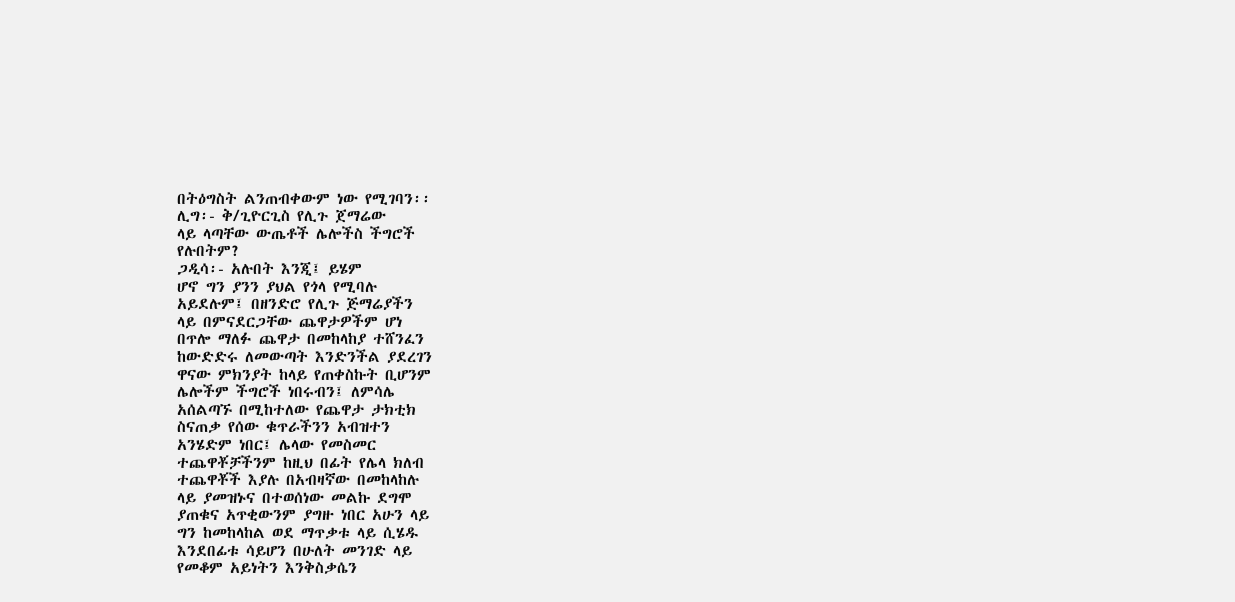በትዕግስት ልንጠብቀውም ነው የሚገባን፡፡
ሊግ፡- ቅ/ጊዮርጊስ የሊጉ ጀማሬው
ላይ ላጣቸው ውጤቶች ሌሎችስ ችግሮች
የሉበትም?
ጋዲሳ፡- አሉበት እንጂ፤ ይሄም
ሆኖ ግን ያንን ያህል የጎላ የሚባሉ
አይደሉም፤ በዘንድሮ የሊጉ ጅማሬያችን
ላይ በምናደርጋቸው ጨዋታዎችም ሆነ
በጥሎ ማለፉ ጨዋታ በመከላከያ ተሸንፈን
ከውድድሩ ለመውጣት እንድንችል ያደረገን
ዋናው ምክንያት ከላይ የጠቀስኩት ቢሆንም
ሌሎችም ችግሮች ነበሩብን፤ ለምሳሌ
አሰልጣኙ በሚከተለው የጨዋታ ታክቲክ
ስናጠቃ የሰው ቁጥራችንን አብዝተን
አንሄድም ነበር፤ ሌላው የመስመር
ተጨዋቾቻችንም ከዚህ በፊት የሌላ ክለብ
ተጨዋቾች እያሉ በአብዛኛው በመከላከሉ
ላይ ያመዝኑና በተወሰነው መልኩ ደግሞ
ያጠቁና አጥቂውንም ያግዙ ነበር አሁን ላይ
ግን ከመከላከል ወደ ማጥቃቱ ላይ ሲሄዱ
እንደበፊቱ ሳይሆን በሁለት መንገድ ላይ
የመቆም አይነትን እንቅስቃሴን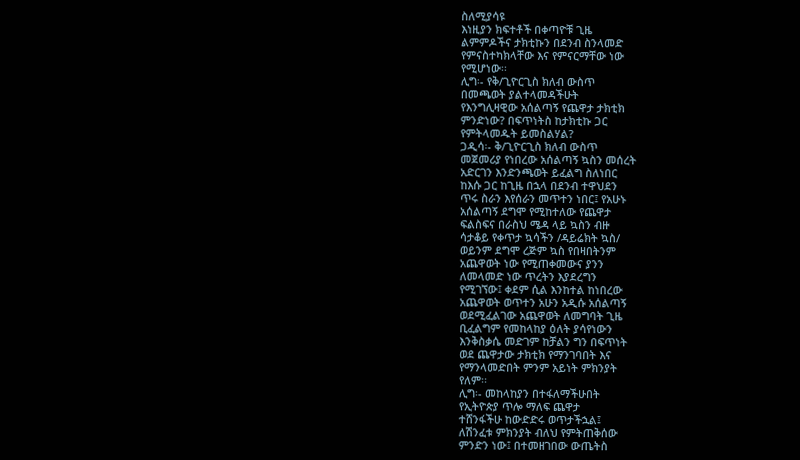ስለሚያሳዩ
እነዚያን ክፍተቶች በቀጣዮቹ ጊዜ
ልምምዶችና ታክቲኩን በደንብ ስንላመድ
የምናስተካክላቸው እና የምናርማቸው ነው
የሚሆነው፡፡
ሊግ፡- የቅ/ጊዮርጊስ ክለብ ውስጥ
በመጫወት ያልተላመዳችሁት
የእንግሊዛዊው አሰልጣኝ የጨዋታ ታክቲክ
ምንድነው? በፍጥነትስ ከታክቲኩ ጋር
የምትላመዱት ይመስልሃል?
ጋዲሳ፡- ቅ/ጊዮርጊስ ክለብ ውስጥ
መጀመሪያ የነበረው አሰልጣኝ ኳስን መሰረት
አድርገን እንድንጫወት ይፈልግ ስለነበር
ከእሱ ጋር ከጊዜ በኋላ በደንብ ተዋህደን
ጥሩ ስራን እየሰራን መጥተን ነበር፤ የአሁኑ
አሰልጣኝ ደግሞ የሚከተለው የጨዋታ
ፍልስፍና በራስህ ሜዳ ላይ ኳስን ብዙ
ሳታቆይ የቀጥታ ኳሳችን /ዳይሬክት ኳስ/
ወይንም ደግሞ ረጅም ኳስ የበዛበትንም
አጨዋወት ነው የሚጠቀመውና ያንን
ለመላመድ ነው ጥረትን እያደረግን
የሚገኘው፤ ቀደም ሲል እንከተል ከነበረው
አጨዋወት ወጥተን አሁን አዲሱ አሰልጣኝ
ወደሚፈልገው አጨዋወት ለመግባት ጊዜ
ቢፈልግም የመከላከያ ዕለት ያሳየነውን
እንቅስቃሴ መድገም ከቻልን ግን በፍጥነት
ወደ ጨዋታው ታክቲክ የማንገባበት እና
የማንላመድበት ምንም አይነት ምክንያት
የለም፡፡
ሊግ፡- መከላከያን በተፋለማችሁበት
የኢትዮጵያ ጥሎ ማለፍ ጨዋታ
ተሸንፋችሁ ከውድድሩ ወጥታችኋል፤
ለሽንፈቱ ምክንያት ብለህ የምትጠቅሰው
ምንድን ነው፤ በተመዘገበው ውጤትስ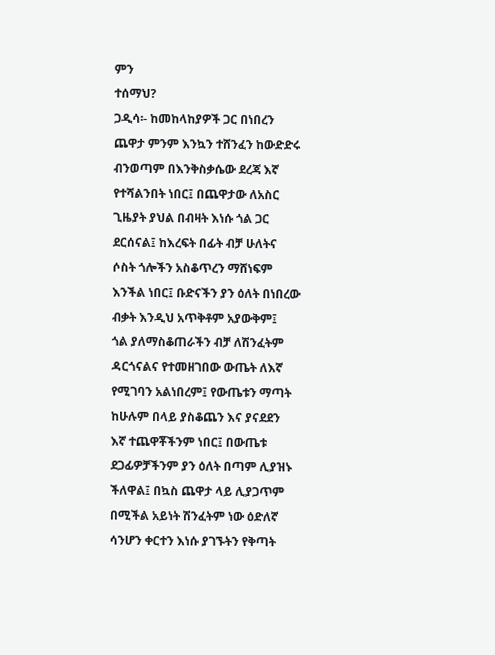ምን
ተሰማህ?
ጋዲሳ፡- ከመከላከያዎች ጋር በነበረን
ጨዋታ ምንም እንኳን ተሸንፈን ከውድድሩ
ብንወጣም በእንቅስቃሴው ደረጃ እኛ
የተሻልንበት ነበር፤ በጨዋታው ለአስር
ጊዜያት ያህል በብዛት እነሱ ጎል ጋር
ደርሰናል፤ ከእረፍት በፊት ብቻ ሁለትና
ሶስት ጎሎችን አስቆጥረን ማሸነፍም
እንችል ነበር፤ ቡድናችን ያን ዕለት በነበረው
ብቃት እንዲህ አጥቅቶም አያውቅም፤
ጎል ያለማስቆጠራችን ብቻ ለሽንፈትም
ዳርጎናልና የተመዘገበው ውጤት ለእኛ
የሚገባን አልነበረም፤ የውጤቱን ማጣት
ከሁሉም በላይ ያስቆጨን እና ያናደደን
እኛ ተጨዋቾችንም ነበር፤ በውጤቱ
ደጋፊዎቻችንም ያን ዕለት በጣም ሊያዝኑ
ችለዋል፤ በኳስ ጨዋታ ላይ ሊያጋጥም
በሚችል አይነት ሽንፈትም ነው ዕድለኛ
ሳንሆን ቀርተን እነሱ ያገኙትን የቅጣት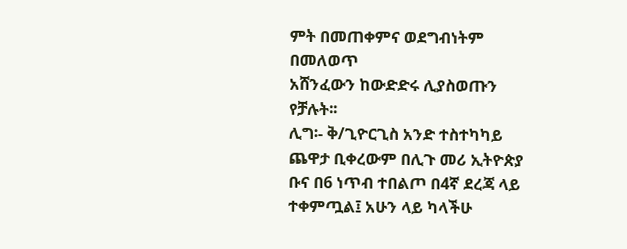ምት በመጠቀምና ወደግብነትም በመለወጥ
አሸንፈውን ከውድድሩ ሊያስወጡን
የቻሉት፡፡
ሊግ፡- ቅ/ጊዮርጊስ አንድ ተስተካካይ
ጨዋታ ቢቀረውም በሊጉ መሪ ኢትዮጵያ
ቡና በ6 ነጥብ ተበልጦ በ4ኛ ደረጃ ላይ
ተቀምጧል፤ አሁን ላይ ካላችሁ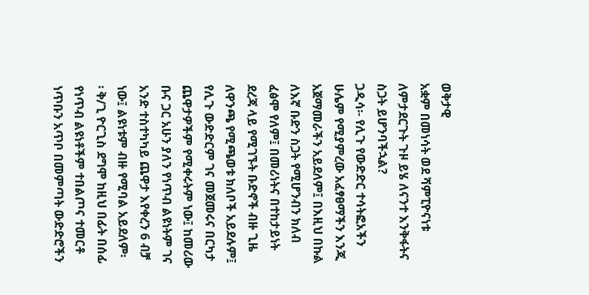ወቅታዊ
አቋም በመነሳት ወደ ሻምፒዮናነቱ
ለምታደርጉት ጉዞ ይሄ ለናንተ እንቅፋትና
ስጋት ይሆንባችኋል?
ጋዲሳ፡- የሊጉ የውድድር ተሳትፎአችን
ሁሌም የሚያምረው አፈፃፀማችን እንጂ
አጀማመራችን አይደለም፤ በእዚህ በኩል
ለእኛ ቡድን ስጋት የሚሆንብን ክለብ
ፈፅሞ የለም፤ በመሪነትና በተከታይነት
ደረጃ ላይ የሚገኙት ቡድኖች ብዙ ጊዜ
ለዋንጫ የሚጫወቱ ክለቦች አይደሉም፤
የሊጉ ውድድርም ገና መጀመሩና በርካታ
ጨዋታዎችም የሚቀሩትም ነው፤ ከመሪው
ቡና ጋር አሁን ያለን የነጥብ ልዩነትም ገና
አንድ ተስተካካይ ጨዋታ እየቀረን 6 ብቻ
ነው፤ ልዩነቱም ብዙ የሚባል አይደለም፡
፡ ቅ/ጊ ዮርጊስ ደግሞ ከዚህ በፊት በሰፊ
የነጥብ ልዩነቶችም ተበልጦና ተመርቶ
ነጥቡን አጥቦ በመምጣት ውድድሮችን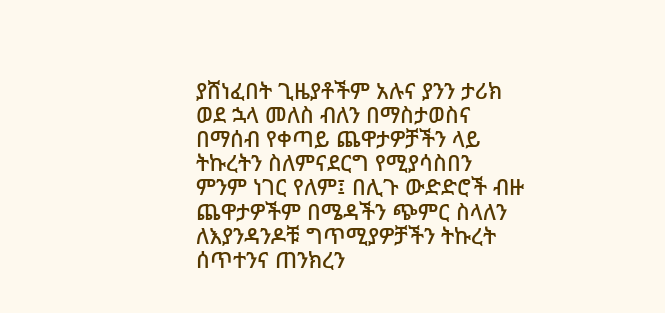ያሸነፈበት ጊዜያቶችም አሉና ያንን ታሪክ
ወደ ኋላ መለስ ብለን በማስታወስና
በማሰብ የቀጣይ ጨዋታዎቻችን ላይ
ትኩረትን ስለምናደርግ የሚያሳስበን
ምንም ነገር የለም፤ በሊጉ ውድድሮች ብዙ
ጨዋታዎችም በሜዳችን ጭምር ስላለን
ለእያንዳንዶቹ ግጥሚያዎቻችን ትኩረት
ሰጥተንና ጠንክረን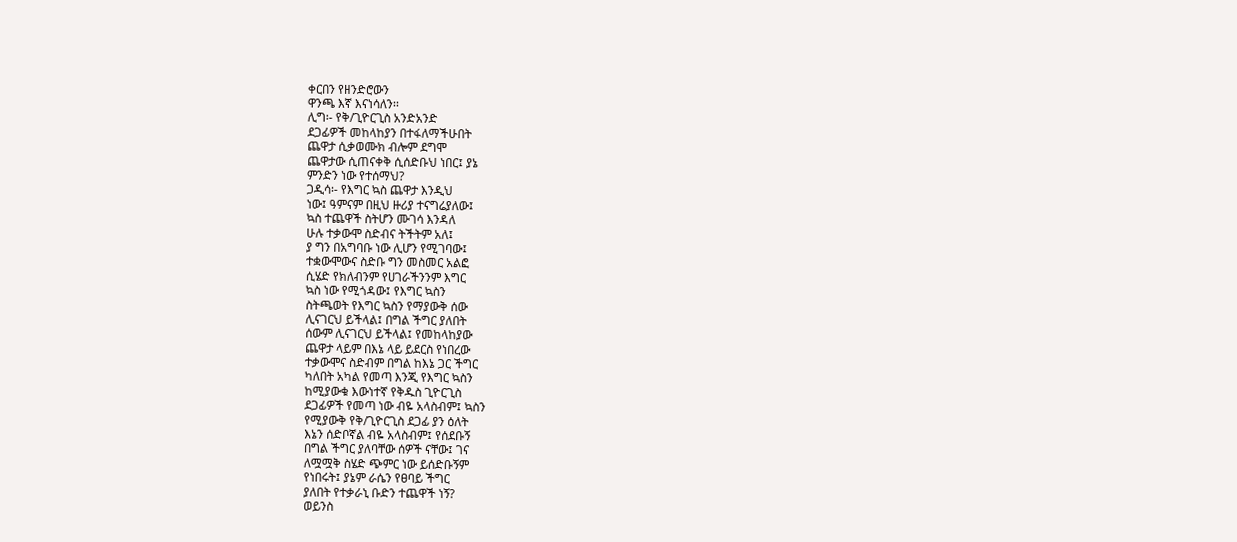ቀርበን የዘንድሮውን
ዋንጫ እኛ እናነሳለን፡፡
ሊግ፡- የቅ/ጊዮርጊስ አንድአንድ
ደጋፊዎች መከላከያን በተፋለማችሁበት
ጨዋታ ሲቃወሙክ ብሎም ደግሞ
ጨዋታው ሲጠናቀቅ ሲሰድቡህ ነበር፤ ያኔ
ምንድን ነው የተሰማህ?
ጋዲሳ፡- የእግር ኳስ ጨዋታ እንዲህ
ነው፤ ዓምናም በዚህ ዙሪያ ተናግሬያለው፤
ኳስ ተጨዋች ስትሆን ሙገሳ እንዳለ
ሁሉ ተቃውሞ ስድብና ትችትም አለ፤
ያ ግን በአግባቡ ነው ሊሆን የሚገባው፤
ተቋውሞውና ስድቡ ግን መስመር አልፎ
ሲሄድ የክለብንም የሀገራችንንም እግር
ኳስ ነው የሚጎዳው፤ የእግር ኳስን
ስትጫወት የእግር ኳስን የማያውቅ ሰው
ሊናገርህ ይችላል፤ በግል ችግር ያለበት
ሰውም ሊናገርህ ይችላል፤ የመከላከያው
ጨዋታ ላይም በእኔ ላይ ይደርስ የነበረው
ተቃውሞና ስድብም በግል ከእኔ ጋር ችግር
ካለበት አካል የመጣ እንጂ የእግር ኳስን
ከሚያውቁ እውነተኛ የቅዱስ ጊዮርጊስ
ደጋፊዎች የመጣ ነው ብዬ አላስብም፤ ኳስን
የሚያውቅ የቅ/ጊዮርጊስ ደጋፊ ያን ዕለት
እኔን ሰድቦኛል ብዬ አላስብም፤ የሰደቡኝ
በግል ችግር ያለባቸው ሰዎች ናቸው፤ ገና
ለሟሟቅ ስሄድ ጭምር ነው ይሰድቡኝም
የነበሩት፤ ያኔም ራሴን የፀባይ ችግር
ያለበት የተቃራኒ ቡድን ተጨዋች ነኝ?
ወይንስ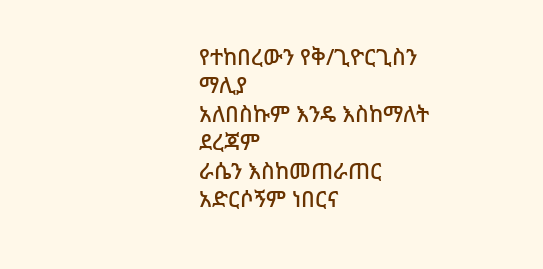የተከበረውን የቅ/ጊዮርጊስን ማሊያ
አለበስኩም እንዴ እስከማለት ደረጃም
ራሴን እስከመጠራጠር አድርሶኝም ነበርና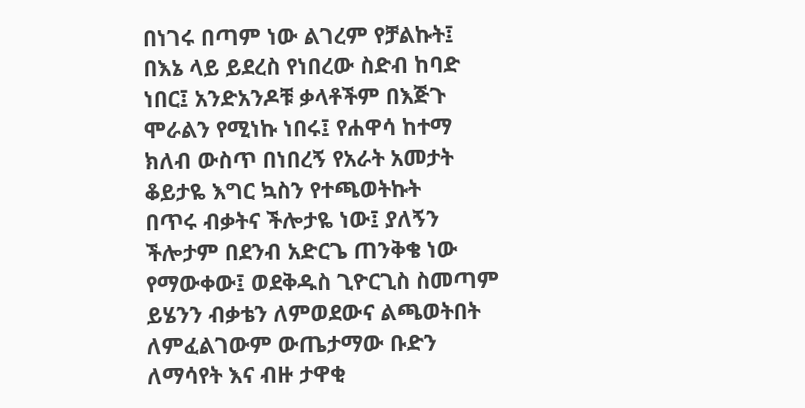በነገሩ በጣም ነው ልገረም የቻልኩት፤
በእኔ ላይ ይደረስ የነበረው ስድብ ከባድ
ነበር፤ አንድአንዶቹ ቃላቶችም በእጅጉ
ሞራልን የሚነኩ ነበሩ፤ የሐዋሳ ከተማ
ክለብ ውስጥ በነበረኝ የአራት አመታት
ቆይታዬ እግር ኳስን የተጫወትኩት
በጥሩ ብቃትና ችሎታዬ ነው፤ ያለኝን
ችሎታም በደንብ አድርጌ ጠንቅቄ ነው
የማውቀው፤ ወደቅዱስ ጊዮርጊስ ስመጣም
ይሄንን ብቃቴን ለምወደውና ልጫወትበት
ለምፈልገውም ውጤታማው ቡድን
ለማሳየት እና ብዙ ታዋቂ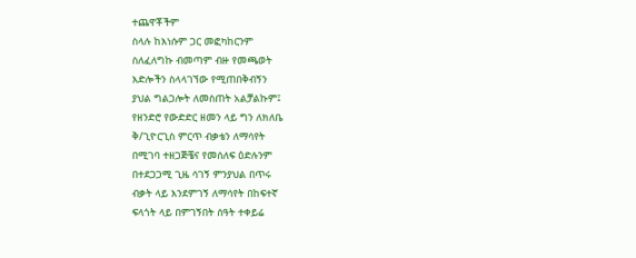ተጨዋቾችም
ስላሉ ከእነሱም ጋር መፎካከርንም
ስለፈለግኩ ብመጣም ብዙ የመጫወት
እድሎችን ስላላገኘው የሚጠበቅብኝን
ያህል ግልጋሎት ለመስጠት አልቻልኩም፤
የዘንድሮ የውድድር ዘመን ላይ ግን ለክለቤ
ቅ/ጊዮርጊስ ምርጥ ብቃቴን ለማሳየት
በሚገባ ተዘጋጅቼና የመሰለፍ ዕድሉንም
በተደጋጋሚ ጊዜ ሳገኝ ምንያህል በጥሩ
ብቃት ላይ እንደምገኝ ለማሳየት በከፍተኛ
ፍላጎት ላይ በምገኝበት ሰዓት ተቀይሬ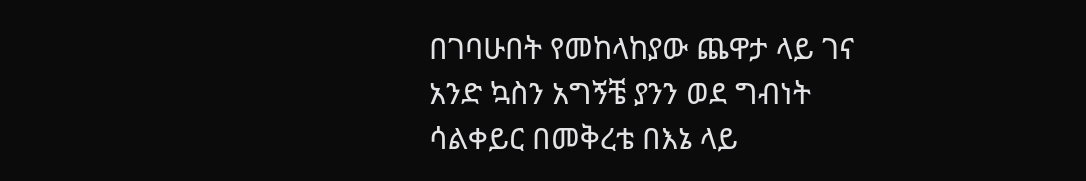በገባሁበት የመከላከያው ጨዋታ ላይ ገና
አንድ ኳስን አግኝቼ ያንን ወደ ግብነት
ሳልቀይር በመቅረቴ በእኔ ላይ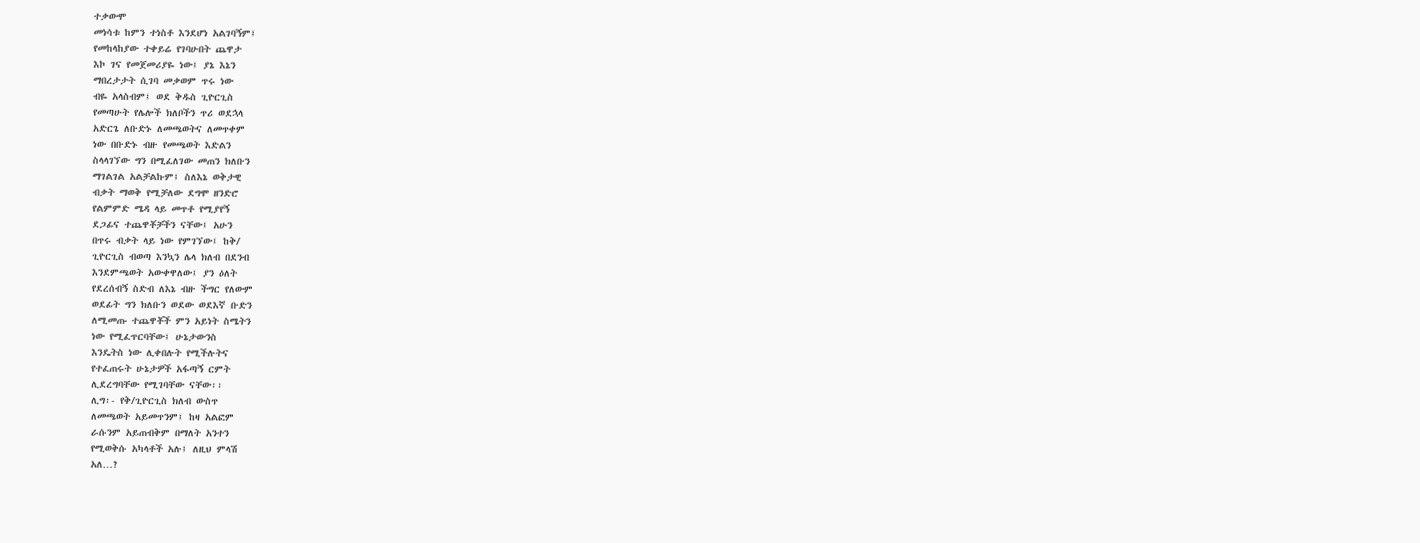ተቃውሞ
መነሳቱ ከምን ተነስቶ እንደሆነ አልገባኝም፤
የመከላከያው ተቀይሬ የገባሁበት ጨዋታ
እኮ ገና የመጀመሪያዬ ነው፤ ያኔ እኔን
ማበረታታት ሲገባ መቃወም ጥሩ ነው
ብዬ አላስብም፤ ወደ ቅዱስ ጊዮርጊስ
የመጣሁት የሌሎች ክለቦችን ጥሪ ወደኋላ
አድርጌ ለቡድኑ ለመጫወትና ለመጥቀም
ነው በቡድኑ ብዙ የመጫወት እድልን
ስላላገኘው ግን በሚፈለገው መጠን ክለቡን
ማገልገል አልቻልኩም፤ ስለእኔ ወቅታዊ
ብቃት ማወቅ የሚቻለው ደግሞ ዘንድሮ
የልምምድ ሜዳ ላይ መጥቶ የሚያየኝ
ደጋፊና ተጨዋቾቻችን ናቸው፤ አሁን
በጥሩ ብቃት ላይ ነው የምገኘው፤ ከቅ/
ጊዮርጊስ ብወጣ እንኳን ሌላ ክለብ በደንብ
እንደምጫወት አውቀዋለው፤ ያን ዕለት
የደረሰብኝ ስድብ ለእኔ ብዙ ችግር የለውም
ወደፊት ግን ክለቡን ወደው ወደእኛ ቡድን
ለሚመጡ ተጨዋቾች ምን አይነት ስሜትን
ነው የሚፈጥርባቸው፤ ሁኔታውንስ
እንዴትስ ነው ሊቀበሉት የሚችሉትና
የተፈጠሩት ሁኔታዎች አፋጣኝ ርምት
ሊደረግባቸው የሚገባቸው ናቸው፡፡
ሊግ፡- የቅ/ጊዮርጊስ ክለብ ውስጥ
ለመጫወት አይመጥንም፤ ከዛ አልፎም
ራሱንም አይጠብቅም በማለት አንተን
የሚወቅሱ አካላቶች አሉ፤ ለዚህ ምላሽ
አለ…?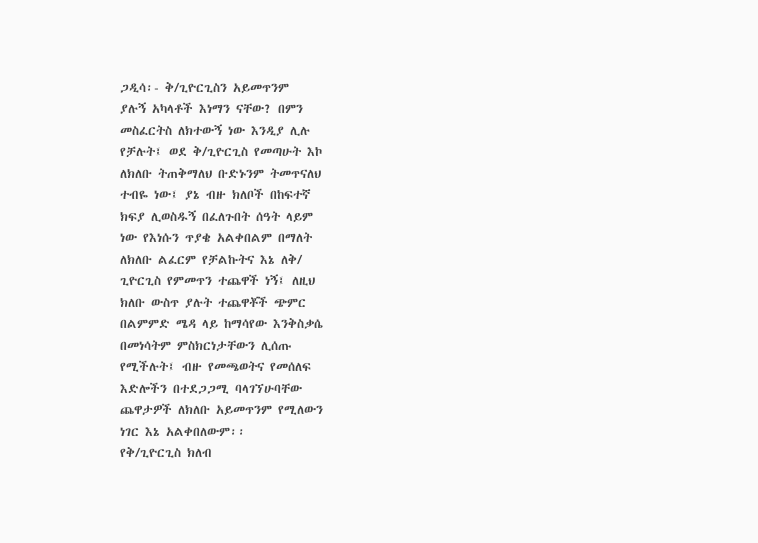ጋዲሳ፡- ቅ/ጊዮርጊስን አይመጥንም
ያሉኝ አካላቶች እነማን ናቸው? በምን
መስፈርትስ ለክተውኝ ነው እንዲያ ሊሉ
የቻሉት፤ ወደ ቅ/ጊዮርጊስ የመጣሁት እኮ
ለክለቡ ትጠቅማለህ ቡድኑንም ትመጥናለህ
ተብዬ ነው፤ ያኔ ብዙ ክለቦች በከፍተኛ
ክፍያ ሊወስዱኝ በፈለጉበት ሰዓት ላይም
ነው የእነሱን ጥያቄ አልቀበልም በማለት
ለክለቡ ልፈርም የቻልኩትና እኔ ለቅ/
ጊዮርጊስ የምመጥን ተጨዋች ነኝ፤ ለዚህ
ክለቡ ውስጥ ያሉት ተጨዋቾች ጭምር
በልምምድ ሜዳ ላይ ከማሳየው እንቅስቃሴ
በመነሳትም ምስክርነታቸውን ሊሰጡ
የሚችሉት፤ ብዙ የመጫወትና የመሰለፍ
እድሎችን በተደጋጋሚ ባላገኘሁባቸው
ጨዋታዎች ለክለቡ አይመጥንም የሚለውን
ነገር እኔ አልቀበለውም፡፡
የቅ/ጊዮርጊስ ክለብ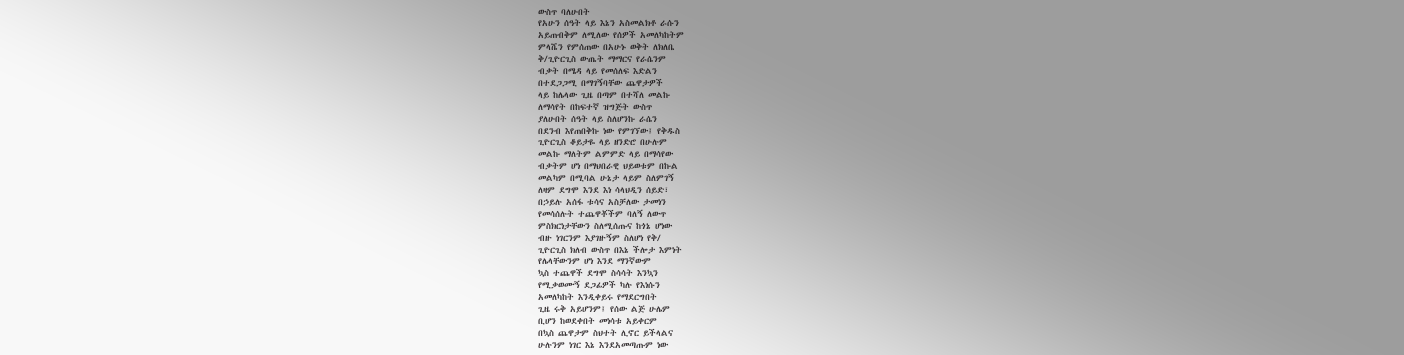ውስጥ ባለሁበት
የአሁን ሰዓት ላይ እኔን አስመልክቶ ራሱን
አይጠብቅም ለሚለው የሰዎች አመለካከትም
ምላሼን የምሰጠው በአሁኑ ወቅት ለክለቤ
ቅ/ጊዮርጊስ ውጤት ማማርና የራሴንም
ብቃት በሜዳ ላይ የመሰለፍ እድልን
በተደጋጋሚ በማገኝባቸው ጨዋታዎች
ላይ ከሌላው ጊዜ በጣም በተሻለ መልኩ
ለማሳየት በከፍተኛ ዝግጅት ውስጥ
ያለሁበት ሰዓት ላይ ስለሆንኩ ራሴን
በደንብ እየጠበቅኩ ነው የምገኘው፤ የቅዱስ
ጊዮርጊስ ቆይታዬ ላይ ዘንድሮ በሁሉም
መልኩ ማለትም ልምምድ ላይ በማሳየው
ብቃትም ሆነ በማህበራዊ ህይወቱም በኩል
መልካም በሚባል ሁኔታ ላይም ስለምገኝ
ለዛም ደግሞ እንደ እነ ሳላህዲን ሰይድ፣
በኃይሉ አሰፋ ቱሳና አስቻለው ታመነን
የመሳሰሉት ተጨዋቾችም ባለኝ ለውጥ
ምስክርነታቸውን ስለሚሰጡና ከጎኔ ሆነው
ብዙ ነገርንም እያገዙኝም ስለሆነ የቅ/
ጊዮርጊስ ክለብ ውስጥ በእኔ ችሎታ እምነት
የሌላቸውንም ሆነ እንደ ማንኛውም
ኳስ ተጨዋች ደግሞ ስሳሳት እንኳን
የሚቃወሙኝ ደጋፊዎች ካሉ የእነሱን
አመለካከት እንዲቀይሩ የማደርግበት
ጊዜ ሩቅ አይሆንም፤ የሰው ልጅ ሁሌም
ቢሆን ከወደቀበት መነሳቱ አይቀርም
በኳስ ጨዋታም ስህተት ሊኖር ይችላልና
ሁሉንም ነገር እኔ እንደአመጣጡም ነው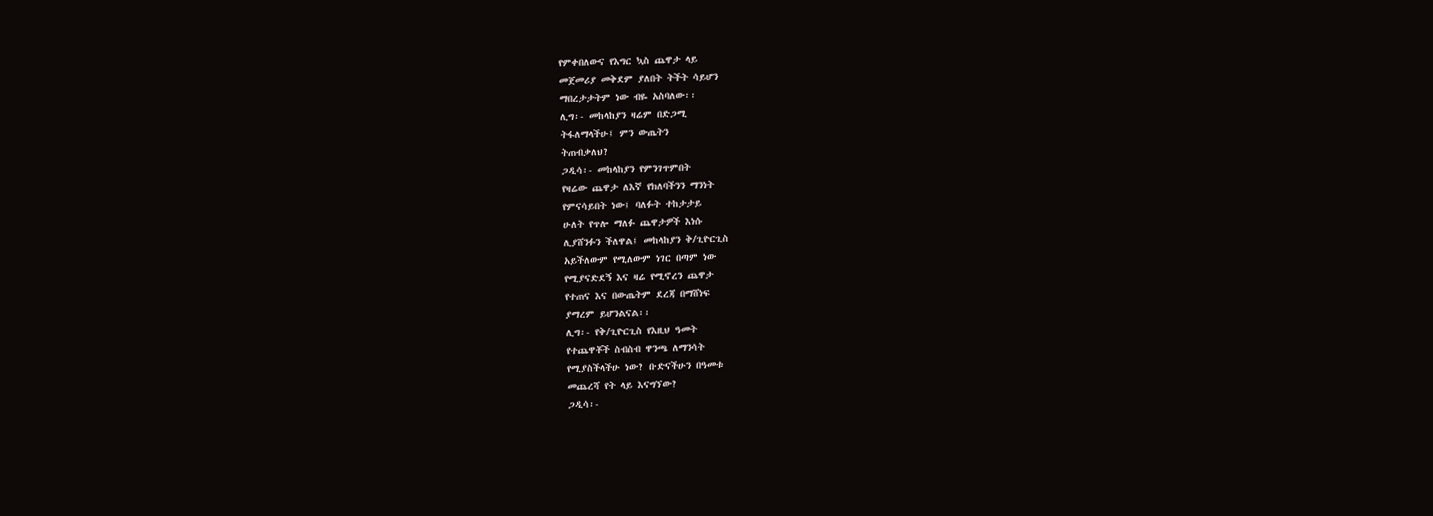የምቀበለውና የእግር ኳስ ጨዋታ ላይ
መጀመሪያ መቅደም ያለበት ትችት ሳይሆን
ማበረታታትም ነው ብዬ አስባለው፡፡
ሊግ፡- መከላከያን ዛሬም በድጋሚ
ትፋለማላችሁ፤ ምን ውጤትን
ትጠብቃለህ?
ጋዲሳ፡- መከላከያን የምንገጥምበት
የዛሬው ጨዋታ ለእኛ የክለባችንን ማንነት
የምናሳይበት ነው፤ ባለፉት ተከታታይ
ሁለት የጥሎ ማለፉ ጨዋታዎች እነሱ
ሊያሸንፉን ችለዋል፤ መከላከያን ቅ/ጊዮርጊስ
አይችለውም የሚለውም ነገር በጣም ነው
የሚያናድደኝ እና ዛሬ የሚኖረን ጨዋታ
የተጠና እና በውጤትም ደረጃ በማሸነፍ
ያማረም ይሆንልናል፡፡
ሊግ፡- የቅ/ጊዮርጊስ የእዚህ ዓመት
የተጨዋቾች ስብስብ ዋንጫ ለማንሳት
የሚያስችላችሁ ነው? ቡድናችሁን በዓመቱ
መጨረሻ የት ላይ እናግኘው?
ጋዲሳ፡-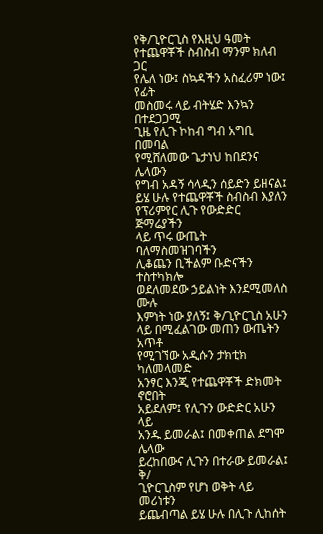የቅ/ጊዮርጊስ የእዚህ ዓመት
የተጨዋቾች ስብስብ ማንም ክለብ ጋር
የሌለ ነው፤ ስኳዳችን አስፈሪም ነው፤ የፊት
መስመሩ ላይ ብትሄድ እንኳን በተደጋጋሚ
ጊዜ የሊጉ ኮከብ ግብ አግቢ በመባል
የሚሸለመው ጌታነህ ከበደንና ሌላውን
የግብ አዳኝ ሳላዲን ሰይድን ይዘናል፤
ይሄ ሁሉ የተጨዋቾች ስብስብ እያለን
የፕሪምየር ሊጉ የውድድር ጅማሬያችን
ላይ ጥሩ ውጤት ባለማስመዝገባችን
ሊቆጨን ቢችልም ቡድናችን ተስተካክሎ
ወደለመደው ኃይልነት እንደሚመለስ ሙሉ
እምነት ነው ያለኝ፤ ቅ/ጊዮርጊስ አሁን
ላይ በሚፈልገው መጠን ውጤትን አጥቶ
የሚገኘው አዲሱን ታክቲክ ካለመላመድ
አንፃር እንጂ የተጨዋቾች ድክመት ኖሮበት
አይደለም፤ የሊጉን ውድድር አሁን ላይ
አንዱ ይመራል፤ በመቀጠል ደግሞ ሌላው
ይረከበውና ሊጉን በተራው ይመራል፤ ቅ/
ጊዮርጊስም የሆነ ወቅት ላይ መሪነቱን
ይጨብጣል ይሄ ሁሉ በሊጉ ሊከሰት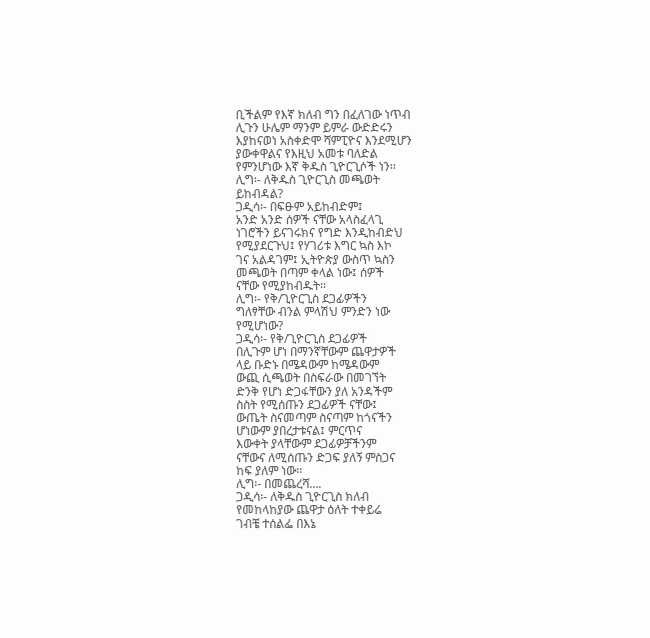ቢችልም የእኛ ክለብ ግን በፈለገው ነጥብ
ሊጉን ሁሌም ማንም ይምራ ውድድሩን
እያከናወነ አስቀድሞ ሻምፒዮና እንደሚሆን
ያውቀዋልና የእዚህ አመቱ ባለድል
የምንሆነው እኛ ቅዱስ ጊዮርጊሶች ነን፡፡
ሊግ፡- ለቅዱስ ጊዮርጊስ መጫወት
ይከብዳል?
ጋዲሳ፡- በፍፁም አይከብድም፤
አንድ አንድ ሰዎች ናቸው አላስፈላጊ
ነገሮችን ይናገሩክና የግድ እንዲከብድህ
የሚያደርጉህ፤ የሃገሪቱ እግር ኳስ እኮ
ገና አልዳገም፤ ኢትዮጵያ ውስጥ ኳስን
መጫወት በጣም ቀላል ነው፤ ሰዎች
ናቸው የሚያከብዱት፡፡
ሊግ፡- የቅ/ጊዮርጊስ ደጋፊዎችን
ግለፃቸው ብንል ምላሽህ ምንድን ነው
የሚሆነው?
ጋዲሳ፡- የቅ/ጊዮርጊስ ደጋፊዎች
በሊጉም ሆነ በማንኛቸውም ጨዋታዎች
ላይ ቡድኑ በሜዳውም ከሜዳውም
ውጪ ሲጫወት በስፍራው በመገኘት
ድንቅ የሆነ ድጋፋቸውን ያለ አንዳችም
ስስት የሚሰጡን ደጋፊዎች ናቸው፤
ውጤት ስናመጣም ስናጣም ከጎናችን
ሆነውም ያበረታቱናል፤ ምርጥና
እውቀት ያላቸውም ደጋፊዎቻችንም
ናቸውና ለሚሰጡን ድጋፍ ያለኝ ምስጋና
ከፍ ያለም ነው፡፡
ሊግ፡- በመጨረሻ….
ጋዲሳ፡- ለቅዱስ ጊዮርጊስ ክለብ
የመከላከያው ጨዋታ ዕለት ተቀይሬ
ገብቼ ተሰልፌ በእኔ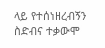ላይ የተሰነዘረብኝን
ስድብና ተቃውሞ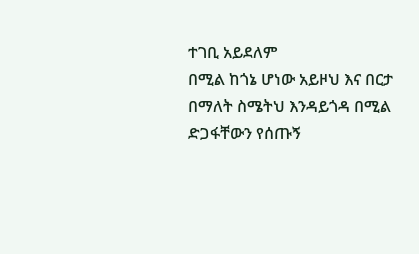ተገቢ አይደለም
በሚል ከጎኔ ሆነው አይዞህ እና በርታ
በማለት ስሜትህ እንዳይጎዳ በሚል
ድጋፋቸውን የሰጡኝ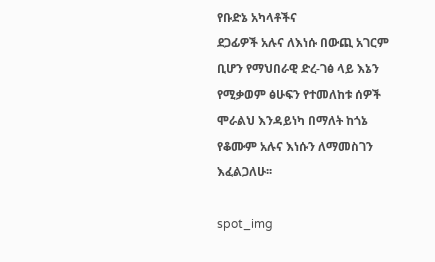የቡድኔ አካላቶችና
ደጋፊዎች አሉና ለእነሱ በውጪ አገርም
ቢሆን የማህበራዊ ድረ-ገፅ ላይ እኔን
የሚቃወም ፅሁፍን የተመለከቱ ሰዎች
ሞራልህ እንዳይነካ በማለት ከጎኔ
የቆሙም አሉና እነሱን ለማመስገን
እፈልጋለሁ፡፡

spot_img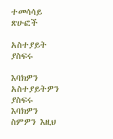ተመሳሳይ ጽሁፎች

አስተያይት ያስፍሩ

እባክዎን አስተያይትዎን ያስፍሩ
እባክዎን ስምዎን እዚህ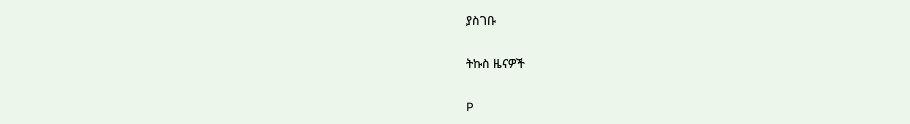ያስገቡ

ትኩስ ዜናዎች

P